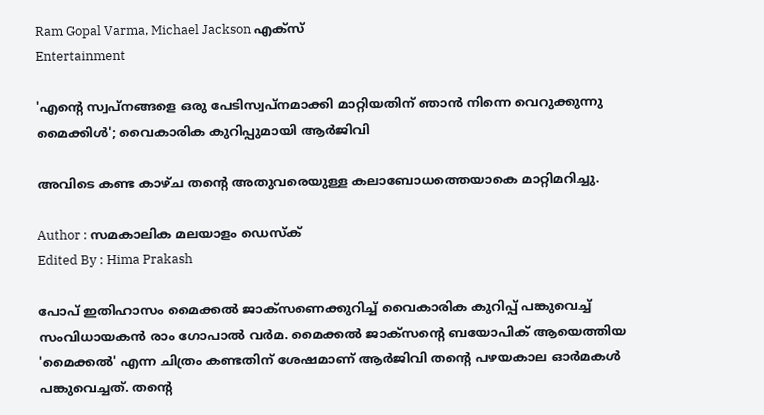Ram Gopal Varma, Michael Jackson എക്സ്
Entertainment

'എന്റെ സ്വപ്നങ്ങളെ ഒരു പേടിസ്വപ്നമാക്കി മാറ്റിയതിന് ഞാൻ നിന്നെ വെറുക്കുന്നു മൈക്കിൾ'; വൈകാരിക കുറിപ്പുമായി ആർജിവി

അവിടെ കണ്ട കാഴ്ച തന്റെ അതുവരെയുള്ള കലാബോധത്തെയാകെ മാറ്റിമറിച്ചു.

Author : സമകാലിക മലയാളം ഡെസ്ക്
Edited By : Hima Prakash

പോപ് ഇതിഹാസം മൈക്കൽ ജാക്‌സണെക്കുറിച്ച് വൈകാരിക കുറിപ്പ് പങ്കുവെച്ച് സംവിധായകൻ രാം ഗോപാൽ വർമ. മൈക്കൽ ജാക്സന്റെ ബയോപിക് ആയെത്തിയ 'മൈക്കൽ' എന്ന ചിത്രം കണ്ടതിന് ശേഷമാണ് ആർജിവി തന്റെ പഴയകാല ഓർമകൾ പങ്കുവെച്ചത്. തൻ്റെ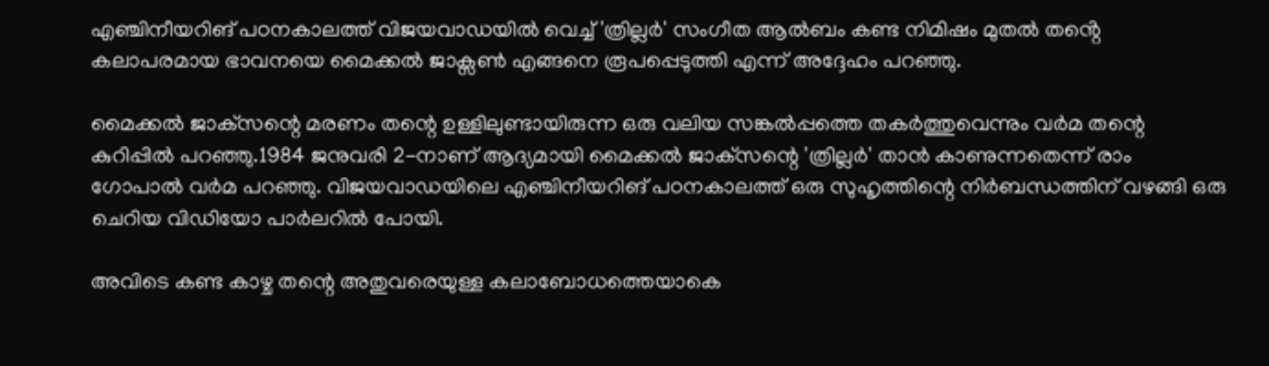എഞ്ചിനീയറിങ് പഠനകാലത്ത് വിജയവാഡയിൽ വെച്ച് 'ത്രില്ലർ' സംഗീത ആൽബം കണ്ട നിമിഷം മുതൽ തൻ്റെ കലാപരമായ ഭാവനയെ മൈക്കൽ ജാക്സൺ എങ്ങനെ രൂപപ്പെടുത്തി എന്ന് അദ്ദേഹം പറഞ്ഞു.

മൈക്കൽ ജാക്‌സന്റെ മരണം തന്റെ ഉള്ളിലുണ്ടായിരുന്ന ഒരു വലിയ സങ്കൽപ്പത്തെ തകർത്തുവെന്നും വർമ തന്റെ കുറിപ്പിൽ പറഞ്ഞു.1984 ജനുവരി 2-നാണ് ആദ്യമായി മൈക്കൽ ജാക്‌സന്റെ 'ത്രില്ലർ' താൻ കാണുന്നതെന്ന് രാം ഗോപാൽ വർമ പറഞ്ഞു. വിജയവാഡയിലെ എഞ്ചിനീയറിങ് പഠനകാലത്ത് ഒരു സുഹൃത്തിന്റെ നിർബന്ധത്തിന് വഴങ്ങി ഒരു ചെറിയ വിഡിയോ പാർലറിൽ പോയി.

അവിടെ കണ്ട കാഴ്ച തന്റെ അതുവരെയുള്ള കലാബോധത്തെയാകെ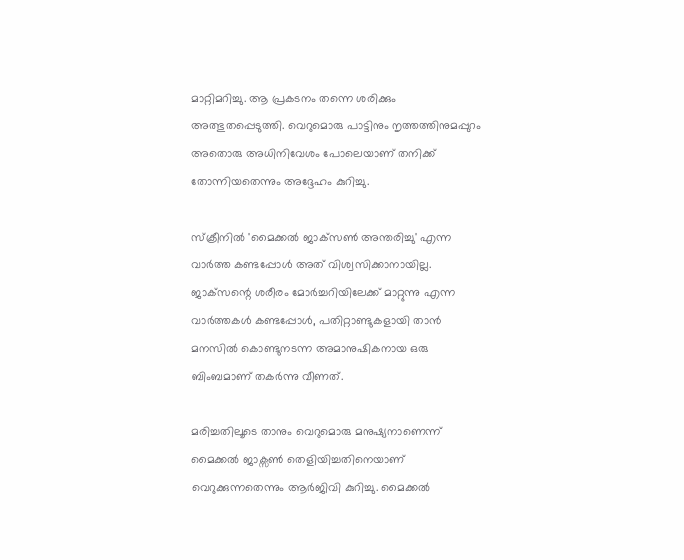മാറ്റിമറിച്ചു. ആ പ്രകടനം തന്നെ ശരിക്കും അത്ഭുതപ്പെടുത്തി. വെറുമൊരു പാട്ടിനും നൃത്തത്തിനുമപ്പുറം അതൊരു അധിനിവേശം പോലെയാണ് തനിക്ക് തോന്നിയതെന്നും അദ്ദേഹം കുറിച്ചു.

സ്ക്രീനിൽ 'മൈക്കൽ ജാക്‌സൺ അന്തരിച്ചു' എന്ന വാർത്ത കണ്ടപ്പോൾ അത് വിശ്വസിക്കാനായില്ല. ജാക്‌സന്റെ ശരീരം മോർച്ചറിയിലേക്ക് മാറ്റുന്നു എന്ന വാർത്തകൾ കണ്ടപ്പോൾ, പതിറ്റാണ്ടുകളായി താൻ മനസിൽ കൊണ്ടുനടന്ന അമാനുഷികനായ ഒരു ബിംബമാണ് തകർന്നു വീണത്.

മരിച്ചതിലൂടെ താനും വെറുമൊരു മനുഷ്യനാണെന്ന് മൈക്കൽ ജാക്സൺ തെളിയിച്ചതിനെയാണ് വെറുക്കുന്നതെന്നും ആർജിവി കുറിച്ചു. മൈക്കൽ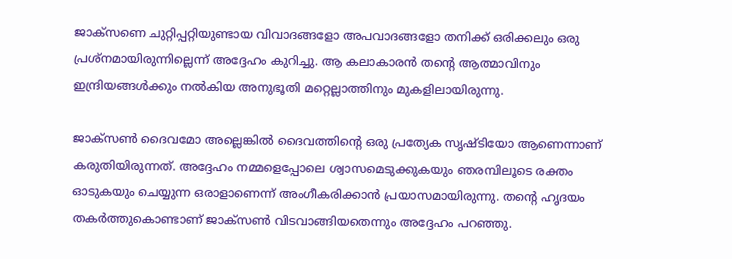ജാക്‌സണെ ചുറ്റിപ്പറ്റിയുണ്ടായ വിവാദങ്ങളോ അപവാദങ്ങളോ തനിക്ക് ഒരിക്കലും ഒരു പ്രശ്നമായിരുന്നില്ലെന്ന് അദ്ദേഹം കുറിച്ചു. ആ കലാകാരൻ തന്റെ ആത്മാവിനും ഇന്ദ്രിയങ്ങൾക്കും നൽകിയ അനുഭൂതി മറ്റെല്ലാത്തിനും മുകളിലായിരുന്നു.

ജാക്‌സൺ ദൈവമോ അല്ലെങ്കിൽ ദൈവത്തിന്റെ ഒരു പ്രത്യേക സൃഷ്ടിയോ ആണെന്നാണ് കരുതിയിരുന്നത്. അദ്ദേഹം നമ്മളെപ്പോലെ ശ്വാസമെടുക്കുകയും ഞരമ്പിലൂടെ രക്തം ഓടുകയും ചെയ്യുന്ന ഒരാളാണെന്ന് അംഗീകരിക്കാൻ പ്രയാസമായിരുന്നു. തന്റെ ഹൃദയം തകർത്തുകൊണ്ടാണ് ജാക്‌സൺ വിടവാങ്ങിയതെന്നും അദ്ദേഹം പറഞ്ഞു.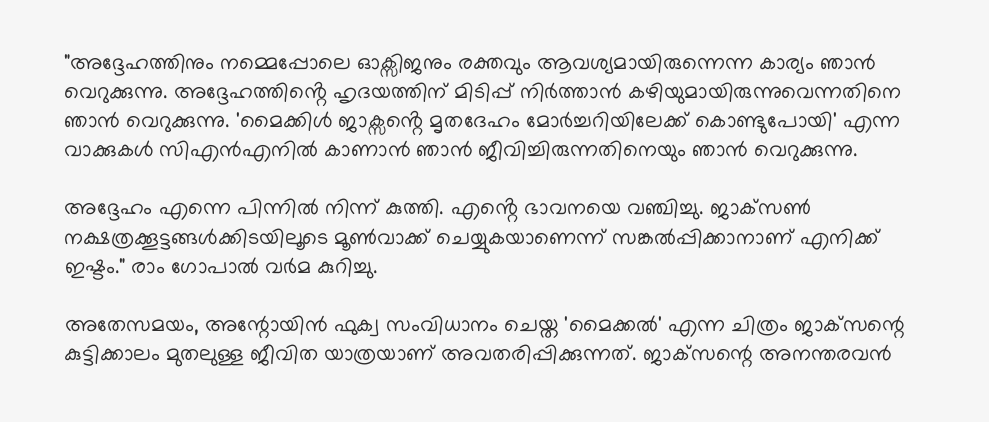"അദ്ദേഹത്തിനും നമ്മെപ്പോലെ ഓക്സിജനും രക്തവും ആവശ്യമായിരുന്നെന്ന കാര്യം ഞാൻ വെറുക്കുന്നു. അദ്ദേഹത്തിൻ്റെ ഹൃദയത്തിന് മിടിപ്പ് നിർത്താൻ കഴിയുമായിരുന്നുവെന്നതിനെ ഞാൻ വെറുക്കുന്നു. 'മൈക്കിൾ ജാക്സൻ്റെ മൃതദേഹം മോർച്ചറിയിലേക്ക് കൊണ്ടുപോയി' എന്ന വാക്കുകൾ സിഎൻഎനിൽ കാണാൻ ഞാൻ ജീവിച്ചിരുന്നതിനെയും ഞാൻ വെറുക്കുന്നു.

അദ്ദേഹം എന്നെ പിന്നിൽ നിന്ന് കുത്തി. എൻ്റെ ഭാവനയെ വഞ്ചിച്ചു. ജാക്‌സൺ നക്ഷത്രക്കൂട്ടങ്ങൾക്കിടയിലൂടെ മൂൺവാക്ക് ചെയ്യുകയാണെന്ന് സങ്കൽപ്പിക്കാനാണ് എനിക്ക് ഇഷ്ടം." രാം ഗോപാൽ വർമ കുറിച്ചു.

അതേസമയം, അന്റോയിൻ ഫുക്വ സംവിധാനം ചെയ്ത 'മൈക്കൽ' എന്ന ചിത്രം ജാക്‌സന്റെ കുട്ടിക്കാലം മുതലുള്ള ജീവിത യാത്രയാണ് അവതരിപ്പിക്കുന്നത്. ജാക്‌സന്റെ അനന്തരവൻ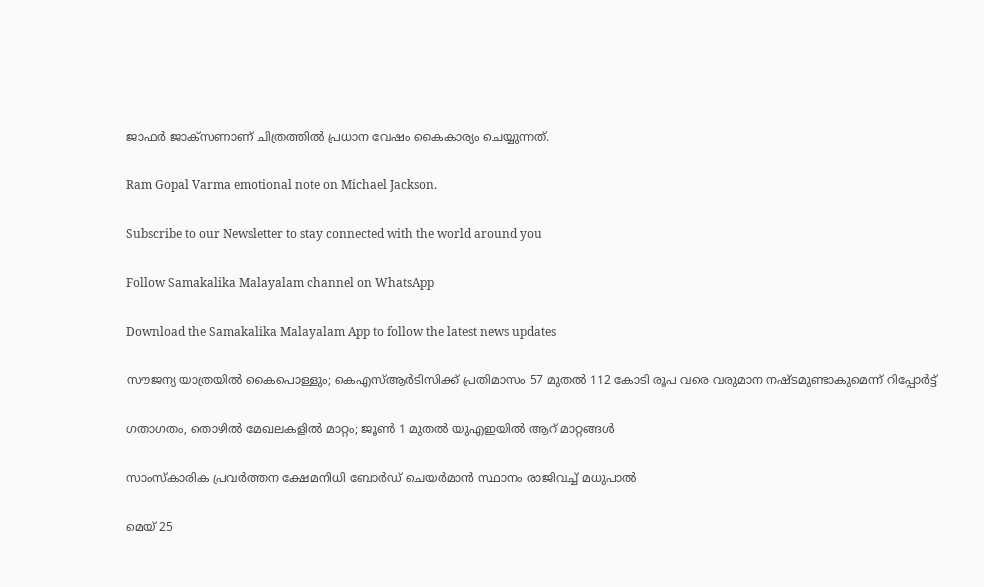ജാഫർ ജാക്‌സണാണ് ചിത്രത്തിൽ പ്രധാന വേഷം കൈകാര്യം ചെയ്യുന്നത്.

Ram Gopal Varma emotional note on Michael Jackson.

Subscribe to our Newsletter to stay connected with the world around you

Follow Samakalika Malayalam channel on WhatsApp

Download the Samakalika Malayalam App to follow the latest news updates

സൗജന്യ യാത്രയിൽ കൈപൊള്ളും; കെഎസ്ആർടിസിക്ക് പ്രതിമാസം 57 മുതൽ 112 കോടി രൂപ വരെ വരുമാന നഷ്ടമുണ്ടാകുമെന്ന് റിപ്പോർട്ട്

ഗതാഗതം, തൊഴില്‍ മേഖലകളില്‍ മാറ്റം; ജൂണ്‍ 1 മുതല്‍ യുഎഇയില്‍ ആറ് മാറ്റങ്ങള്‍

സാംസ്‌കാരിക പ്രവർത്തന ക്ഷേമനിധി ബോര്‍ഡ് ചെയര്‍മാന്‍ സ്ഥാനം രാജിവച്ച് മധുപാല്‍

മെയ് 25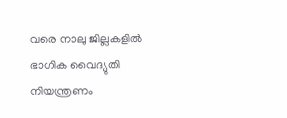വരെ നാലു ജില്ലകളില്‍ ഭാഗിക വൈദ്യുതി നിയന്ത്രണം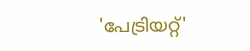'പേട്രിയറ്റ്'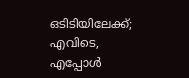ഒടിടിയിലേക്ക്; എവിടെ, എപ്പോൾ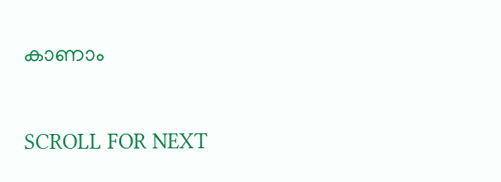കാണാം

SCROLL FOR NEXT